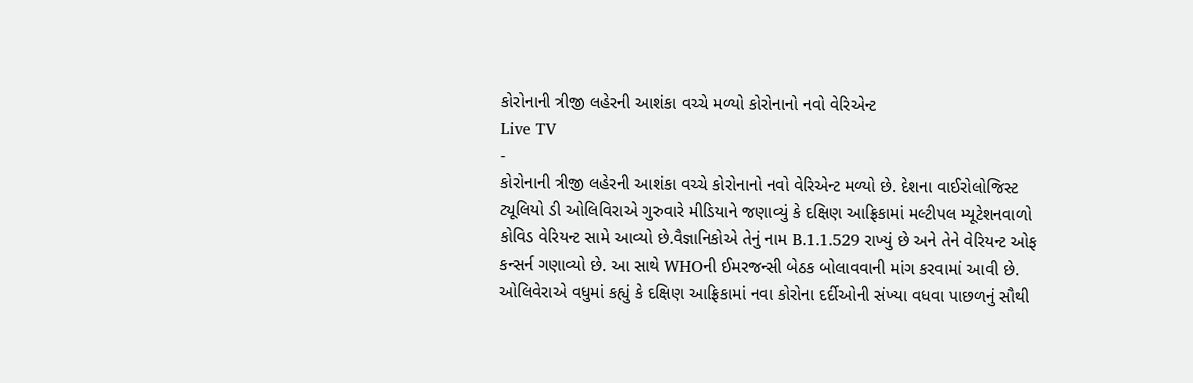કોરોનાની ત્રીજી લહેરની આશંકા વચ્ચે મળ્યો કોરોનાનો નવો વેરિએન્ટ
Live TV
-
કોરોનાની ત્રીજી લહેરની આશંકા વચ્ચે કોરોનાનો નવો વેરિએન્ટ મળ્યો છે. દેશના વાઈરોલોજિસ્ટ ટ્યૂલિયો ડી ઓલિવિરાએ ગુરુવારે મીડિયાને જણાવ્યું કે દક્ષિણ આફ્રિકામાં મલ્ટીપલ મ્યૂટેશનવાળો કોવિડ વેરિયન્ટ સામે આવ્યો છે.વૈજ્ઞાનિકોએ તેનું નામ B.1.1.529 રાખ્યું છે અને તેને વેરિયન્ટ ઓફ કન્સર્ન ગણાવ્યો છે. આ સાથે WHOની ઈમરજન્સી બેઠક બોલાવવાની માંગ કરવામાં આવી છે. ઓલિવેરાએ વધુમાં કહ્યું કે દક્ષિણ આફ્રિકામાં નવા કોરોના દર્દીઓની સંખ્યા વધવા પાછળનું સૌથી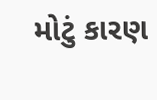મોટું કારણ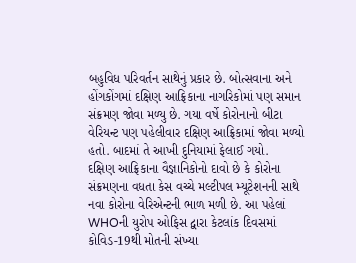બહુવિધ પરિવર્તન સાથેનું પ્રકાર છે. બોત્સવાના અને હોંગકોંગમાં દક્ષિણ આફ્રિકાના નાગરિકોમાં પણ સમાન સંક્રમણ જોવા મળ્યુ છે. ગયા વર્ષે કોરોનાનો બીટા વેરિયન્ટ પણ પહેલીવાર દક્ષિણ આફ્રિકામાં જોવા મળ્યો હતો. બાદમાં તે આખી દુનિયામાં ફેલાઈ ગયો.
દક્ષિણ આફ્રિકાના વૈજ્ઞાનિકોનો દાવો છે કે કોરોના સંક્રમણના વધતા કેસ વચ્ચે મલ્ટીપલ મ્યૂટેશનની સાથે નવા કોરોના વેરિએન્ટની ભાળ મળી છે. આ પહેલાં WHOની યુરોપ ઓફિસ દ્વારા કેટલાંક દિવસમાં કોવિડ-19થી મોતની સંખ્યા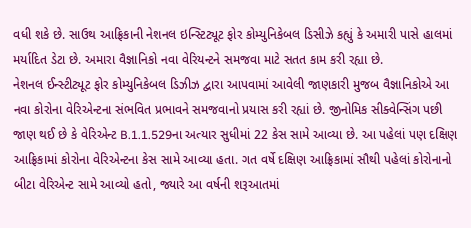વધી શકે છે. સાઉથ આફ્રિકાની નેશનલ ઇન્સ્ટિટ્યૂટ ફોર કોમ્યુનિકેબલ ડિસીઝે કહ્યું કે અમારી પાસે હાલમાં મર્યાદિત ડેટા છે. અમારા વૈજ્ઞાનિકો નવા વેરિયન્ટને સમજવા માટે સતત કામ કરી રહ્યા છે.
નેશનલ ઈન્સ્ટીટ્યૂટ ફોર કોમ્યુનિકેબલ ડિઝીઝ દ્વારા આપવામાં આવેલી જાણકારી મુજબ વૈજ્ઞાનિકોએ આ નવા કોરોના વેરિએન્ટના સંભવિત પ્રભાવને સમજવાનો પ્રયાસ કરી રહ્યાં છે. જીનોમિક સીક્વેન્સિંગ પછી જાણ થઈ છે કે વેરિએન્ટ B.1.1.529ના અત્યાર સુધીમાં 22 કેસ સામે આવ્યા છે. આ પહેલાં પણ દક્ષિણ આફ્રિકામાં કોરોના વેરિએન્ટના કેસ સામે આવ્યા હતા. ગત વર્ષે દક્ષિણ આફ્રિકામાં સૌથી પહેલાં કોરોનાનો બીટા વેરિએન્ટ સામે આવ્યો હતો, જ્યારે આ વર્ષની શરૂઆતમાં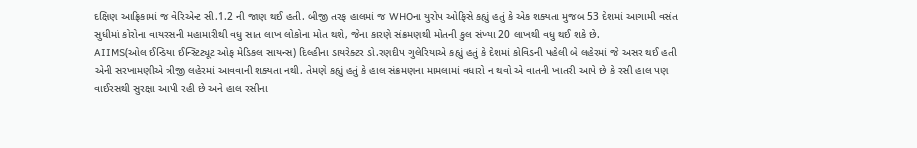દક્ષિણ આફ્રિકામાં જ વેરિએન્ટ સી.1.2 ની જાણ થઈ હતી. બીજી તરફ હાલમાં જ WHOના યુરોપ ઓફિસે કહ્યું હતું કે એક શક્યતા મુજબ 53 દેશમાં આગામી વસંત સુધીમાં કોરોના વાયરસની મહામારીથી વધુ સાત લાખ લોકોના મોત થશે, જેના કારણે સંક્રમણથી મોતની કુલ સંખ્યા 20 લાખથી વધુ થઈ શકે છે.
AIIMS(ઓલ ઈન્ડિયા ઈન્સ્ટિટ્યૂટ ઓફ મેડિકલ સાયન્સ) દિલ્હીના ડાયરેક્ટર ડો.રણદીપ ગુલેરિયાએ કહ્યું હતું કે દેશમાં કોવિડની પહેલી બે લહેરમાં જે અસર થઈ હતી એની સરખામણીએ ત્રીજી લહેરમાં આવવાની શક્યતા નથી. તેમણે કહ્યું હતું કે હાલ સંક્રમણના મામલામાં વધારો ન થવો એ વાતની ખાતરી આપે છે કે રસી હાલ પણ વાઈરસથી સુરક્ષા આપી રહી છે અને હાલ રસીના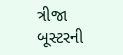ત્રીજા બૂસ્ટરની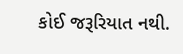કોઈ જરૂરિયાત નથી.